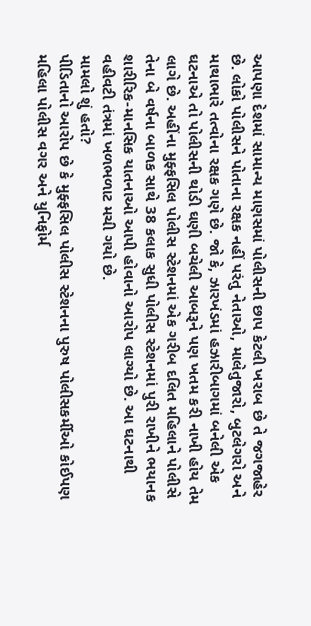આપણા દેશમાં સામાન્ય માણસમાં પોલીસની છાપ કેટલી ખરાબ છે તે જગજાહેર છે. લોકો પોલીસને પોતાના રક્ષક નહીં પરંતુ નેતાઓ, માલેતુજારો, બુટલેગરો અને માથાભારે તત્વોના રક્ષક ગણે છે. જો કે, ઝારખંડમાં હઝારીબાગમાં બનેલી એક ઘટનાએ તો પોલીસની થોડી ઘણી બચેલી આબરૂને પણ ખતમ કરી નાખી હોય તેમ લાગે છે. અહીંના મુફ્ફસિલ પોલીસ સ્ટેશનમાં એક ગરીબ દલિત મહિલાને પોલીસે તેના બે વર્ષના બાળક સાથે 38 કલાક સુધી પોલીસ સ્ટેશનમાં પુરી રાખીને ભયાનક શારીરિક-માનસિક યાતનાઓ આપી હોવાનો આરોપ લાગ્યો છે. આ ઘટનાથી વહીવટી તંત્રમાં ખળભળાટ મચી ગયો છે.
મામલો શું હતો?
પીડિતાનો આરોપ છે કે મુફ્ફસિલ પોલીસ સ્ટેશનના પુરુષ પોલીસકર્મીઓ કોઈપણ મહિલા પોલીસ વગર અને યુનિફોર્મ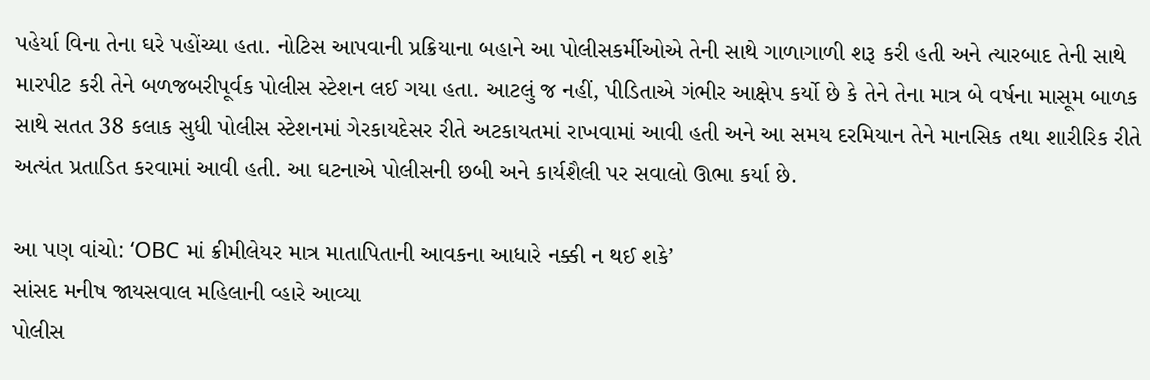પહેર્યા વિના તેના ઘરે પહોંચ્યા હતા. નોટિસ આપવાની પ્રક્રિયાના બહાને આ પોલીસકર્મીઓએ તેની સાથે ગાળાગાળી શરૂ કરી હતી અને ત્યારબાદ તેની સાથે મારપીટ કરી તેને બળજબરીપૂર્વક પોલીસ સ્ટેશન લઈ ગયા હતા. આટલું જ નહીં, પીડિતાએ ગંભીર આક્ષેપ કર્યો છે કે તેને તેના માત્ર બે વર્ષના માસૂમ બાળક સાથે સતત 38 કલાક સુધી પોલીસ સ્ટેશનમાં ગેરકાયદેસર રીતે અટકાયતમાં રાખવામાં આવી હતી અને આ સમય દરમિયાન તેને માનસિક તથા શારીરિક રીતે અત્યંત પ્રતાડિત કરવામાં આવી હતી. આ ઘટનાએ પોલીસની છબી અને કાર્યશૈલી પર સવાલો ઊભા કર્યા છે.

આ પણ વાંચો: ‘OBC માં ક્રીમીલેયર માત્ર માતાપિતાની આવકના આધારે નક્કી ન થઈ શકે’
સાંસદ મનીષ જાયસવાલ મહિલાની વ્હારે આવ્યા
પોલીસ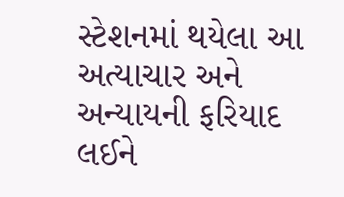સ્ટેશનમાં થયેલા આ અત્યાચાર અને અન્યાયની ફરિયાદ લઈને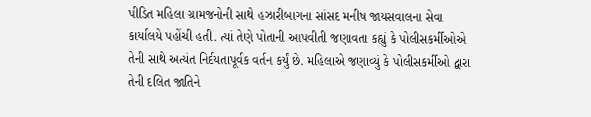પીડિત મહિલા ગ્રામજનોની સાથે હઝારીબાગના સાંસદ મનીષ જાયસવાલના સેવા કાર્યાલયે પહોંચી હતી. ત્યાં તેણે પોતાની આપવીતી જણાવતા કહ્યું કે પોલીસકર્મીઓએ તેની સાથે અત્યંત નિર્દયતાપૂર્વક વર્તન કર્યું છે. મહિલાએ જણાવ્યું કે પોલીસકર્મીઓ દ્વારા તેની દલિત જાતિને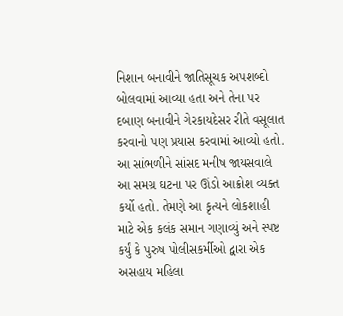નિશાન બનાવીને જાતિસૂચક અપશબ્દો બોલવામાં આવ્યા હતા અને તેના પર દબાણ બનાવીને ગેરકાયદેસર રીતે વસૂલાત કરવાનો પણ પ્રયાસ કરવામાં આવ્યો હતો.
આ સાંભળીને સાંસદ મનીષ જાયસવાલે આ સમગ્ર ઘટના પર ઊંડો આક્રોશ વ્યક્ત કર્યો હતો. તેમણે આ કૃત્યને લોકશાહી માટે એક કલંક સમાન ગણાવ્યું અને સ્પષ્ટ કર્યું કે પુરુષ પોલીસકર્મીઓ દ્વારા એક અસહાય મહિલા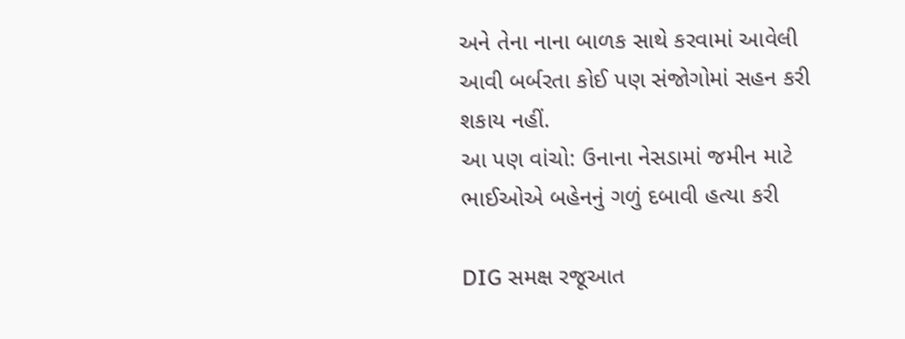અને તેના નાના બાળક સાથે કરવામાં આવેલી આવી બર્બરતા કોઈ પણ સંજોગોમાં સહન કરી શકાય નહીં.
આ પણ વાંચો: ઉનાના નેસડામાં જમીન માટે ભાઈઓએ બહેનનું ગળું દબાવી હત્યા કરી

DIG સમક્ષ રજૂઆત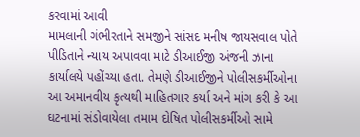કરવામાં આવી
મામલાની ગંભીરતાને સમજીને સાંસદ મનીષ જાયસવાલ પોતે પીડિતાને ન્યાય અપાવવા માટે ડીઆઈજી અંજની ઝાના કાર્યાલયે પહોંચ્યા હતા. તેમણે ડીઆઈજીને પોલીસકર્મીઓના આ અમાનવીય કૃત્યથી માહિતગાર કર્યા અને માંગ કરી કે આ ઘટનામાં સંડોવાયેલા તમામ દોષિત પોલીસકર્મીઓ સામે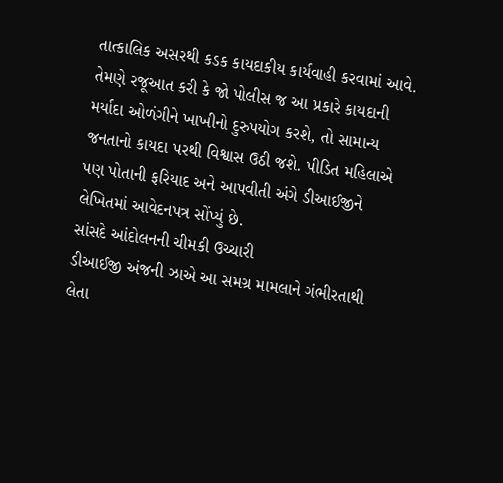તાત્કાલિક અસરથી કડક કાયદાકીય કાર્યવાહી કરવામાં આવે. તેમણે રજૂઆત કરી કે જો પોલીસ જ આ પ્રકારે કાયદાની મર્યાદા ઓળંગીને ખાખીનો દુરુપયોગ કરશે, તો સામાન્ય જનતાનો કાયદા પરથી વિશ્વાસ ઉઠી જશે. પીડિત મહિલાએ પણ પોતાની ફરિયાદ અને આપવીતી અંગે ડીઆઈજીને લેખિતમાં આવેદનપત્ર સોંપ્યું છે.
સાંસદે આંદોલનની ચીમકી ઉચ્ચારી
ડીઆઈજી અંજની ઝાએ આ સમગ્ર મામલાને ગંભીરતાથી લેતા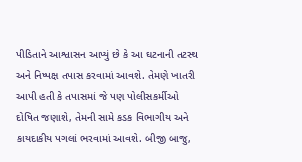પીડિતાને આશ્વાસન આપ્યું છે કે આ ઘટનાની તટસ્થ અને નિષ્પક્ષ તપાસ કરવામાં આવશે. તેમણે ખાતરી આપી હતી કે તપાસમાં જે પણ પોલીસકર્મીઓ દોષિત જણાશે, તેમની સામે કડક વિભાગીય અને કાયદાકીય પગલાં ભરવામાં આવશે. બીજી બાજુ,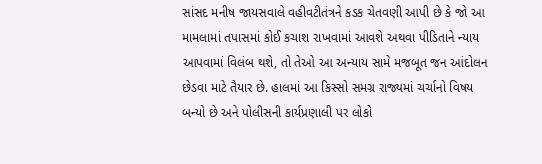સાંસદ મનીષ જાયસવાલે વહીવટીતંત્રને કડક ચેતવણી આપી છે કે જો આ મામલામાં તપાસમાં કોઈ કચાશ રાખવામાં આવશે અથવા પીડિતાને ન્યાય આપવામાં વિલંબ થશે, તો તેઓ આ અન્યાય સામે મજબૂત જન આંદોલન છેડવા માટે તૈયાર છે. હાલમાં આ કિસ્સો સમગ્ર રાજ્યમાં ચર્ચાનો વિષય બન્યો છે અને પોલીસની કાર્યપ્રણાલી પર લોકો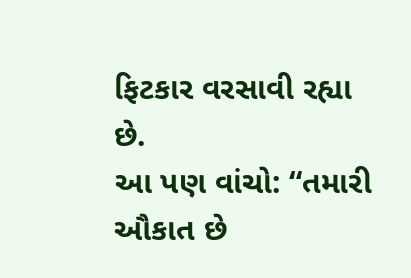ફિટકાર વરસાવી રહ્યા છે.
આ પણ વાંચો: “તમારી ઔકાત છે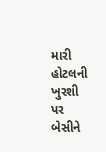મારી હોટલની ખુરશી પર બેસીને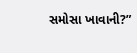સમોસા ખાવાની?”